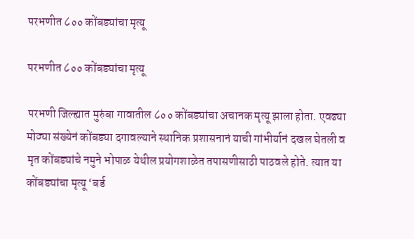परभणीत ८०० कोंबड्यांचा मृत्यू

परभणीत ८०० कोंबड्यांचा मृत्यू

परभणी जिल्ह्यात मुरुंबा गावातील ८०० कोंबड्यांचा अचानक मृत्यू झाला होता. एवढ्या मोठ्या संख्येनं कोंबड्या दगावल्याने स्थानिक प्रशासनानं याची गांभीर्यानं दखल घेतली व मृत कोंबड्यांचे नमुने भोपाळ येथील प्रयोगशाळेत तपासणीसाठी पाठवले होते. त्यात या कोंबड्यांचा मृत्यू ‘बर्ड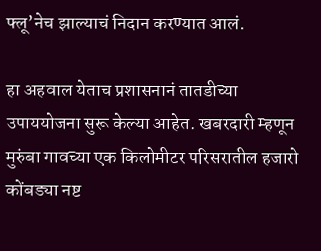फ्लू’नेच झाल्याचं निदान करण्यात आलं.

हा अहवाल येताच प्रशासनानं तातडीच्या उपाययोजना सुरू केल्या आहेत. खबरदारी म्हणून मुरुंबा गावच्या एक किलोमीटर परिसरातील हजारो कोंबड्या नष्ट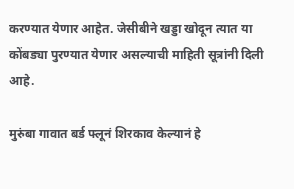करण्यात येणार आहेत. जेसीबीने खड्डा खोदून त्यात या कोंबड्या पुरण्यात येणार असल्याची माहिती सूत्रांनी दिली आहे.

मुरुंबा गावात बर्ड फ्लूनं शिरकाव केल्यानं हे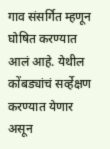गाव संसर्गित म्हणून घोषित करण्यात आलं आहे. येथील कोंबड्यांचं सर्व्हेक्षण करण्यात येणार असून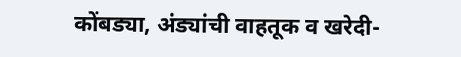कोंबड्या, अंड्यांची वाहतूक व खरेदी-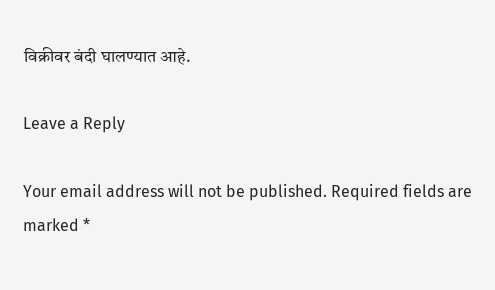विक्रीवर बंदी घालण्यात आहे.

Leave a Reply

Your email address will not be published. Required fields are marked *